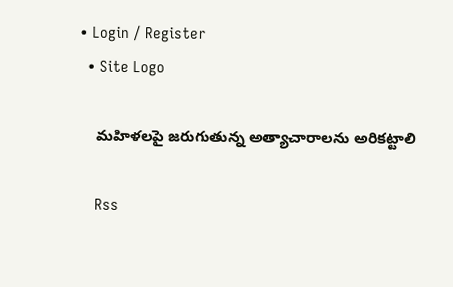• Login / Register
  • Site Logo

    మహిళలపై జరుగుతున్న అత్యాచారాలను అరికట్టాలి

    Rss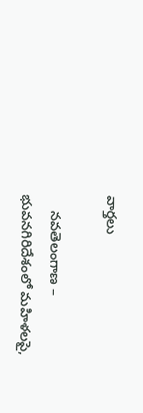వార్తలు

    నవతెలంగాణ – భువనగిరిదేశంలో మహిళలపై,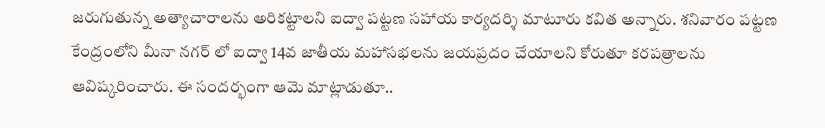జరుగుతున్న అత్యాచారాలను అరికట్టాలని ఐద్వా పట్టణ సహాయ కార్యదర్శి మాటూరు కవిత అన్నారు. శనివారం పట్టణ కేంద్రంలోని మీనా నగర్ లో ఐద్వా 14వ జాతీయ మహాసభలను జయప్రదం చేయాలని కోరుతూ కరపత్రాలను ఆవిష్కరించారు. ఈ సందర్భంగా ఆమె మాట్లాడుతూ..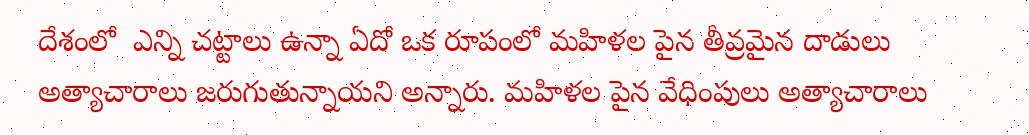దేశంలో  ఎన్ని చట్టాలు ఉన్నా ఏదో ఒక రూపంలో మహిళల పైన తీవ్రమైన దాడులు అత్యాచారాలు జరుగుతున్నాయని అన్నారు. మహిళల పైన వేధింపులు అత్యాచారాలు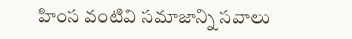హింస వంటివి సమాజాన్ని సవాలు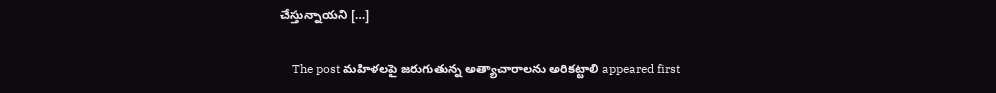చేస్తున్నాయని […]

    The post మహిళలపై జరుగుతున్న అత్యాచారాలను అరికట్టాలి appeared first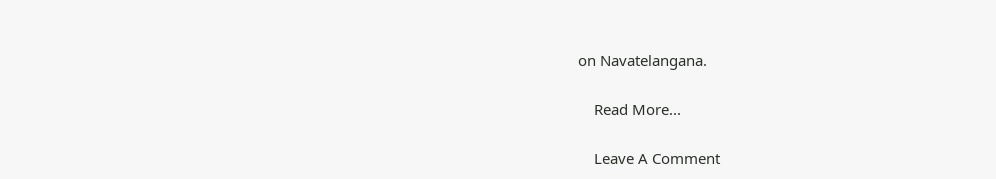on Navatelangana.

    Read More...

    Leave A Comment